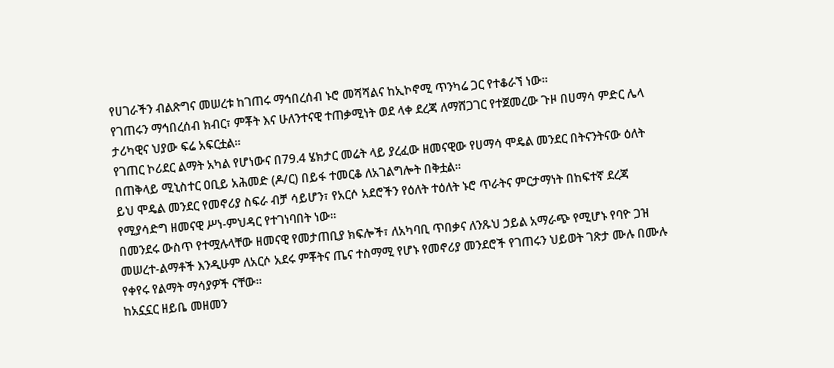የሀገራችን ብልጽግና መሠረቱ ከገጠሩ ማኅበረሰብ ኑሮ መሻሻልና ከኢኮኖሚ ጥንካሬ ጋር የተቆራኘ ነው።
የገጠሩን ማኅበረሰብ ክብር፣ ምቾት እና ሁለንተናዊ ተጠቃሚነት ወደ ላቀ ደረጃ ለማሸጋገር የተጀመረው ጉዞ በሀማሳ ምድር ሌላ ታሪካዊና ህያው ፍሬ አፍርቷል።
የገጠር ኮሪደር ልማት አካል የሆነውና በ79.4 ሄክታር መሬት ላይ ያረፈው ዘመናዊው የሀማሳ ሞዴል መንደር በትናንትናው ዕለት በጠቅላይ ሚኒስተር ዐቢይ አሕመድ (ዶ/ር) በይፋ ተመርቆ ለአገልግሎት በቅቷል።
ይህ ሞዴል መንደር የመኖሪያ ስፍራ ብቻ ሳይሆን፣ የአርሶ አደሮችን የዕለት ተዕለት ኑሮ ጥራትና ምርታማነት በከፍተኛ ደረጃ የሚያሳድግ ዘመናዊ ሥነ-ምህዳር የተገነባበት ነው።
በመንደሩ ውስጥ የተሟሉላቸው ዘመናዊ የመታጠቢያ ክፍሎች፣ ለአካባቢ ጥበቃና ለንጹህ ኃይል አማራጭ የሚሆኑ የባዮ ጋዝ መሠረተ-ልማቶች እንዲሁም ለአርሶ አደሩ ምቾትና ጤና ተስማሚ የሆኑ የመኖሪያ መንደሮች የገጠሩን ህይወት ገጽታ ሙሉ በሙሉ የቀየሩ የልማት ማሳያዎች ናቸው።
ከአኗኗር ዘይቤ መዘመን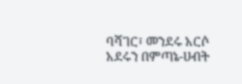ባሻገር፣ መንደሩ አርሶ አደሩን በምጣኔ-ሀብት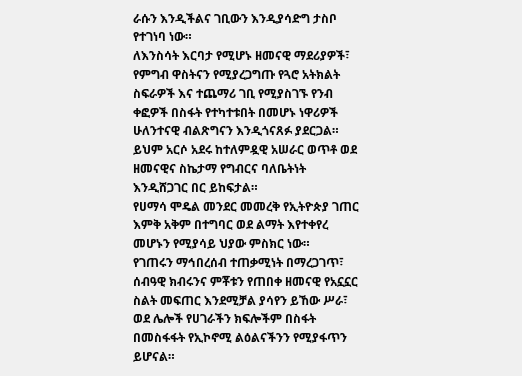ራሱን እንዲችልና ገቢውን እንዲያሳድግ ታስቦ የተገነባ ነው።
ለእንስሳት እርባታ የሚሆኑ ዘመናዊ ማደሪያዎች፣ የምግብ ዋስትናን የሚያረጋግጡ የጓሮ አትክልት ስፍራዎች እና ተጨማሪ ገቢ የሚያስገኙ የንብ ቀፎዎች በስፋት የተካተቱበት በመሆኑ ነዋሪዎች ሁለንተናዊ ብልጽግናን እንዲጎናጸፉ ያደርጋል።
ይህም አርሶ አደሩ ከተለምዷዊ አሠራር ወጥቶ ወደ ዘመናዊና ስኬታማ የግብርና ባለቤትነት እንዲሸጋገር በር ይከፍታል።
የሀማሳ ሞዴል መንደር መመረቅ የኢትዮጵያ ገጠር እምቅ አቅም በተግባር ወደ ልማት እየተቀየረ መሆኑን የሚያሳይ ህያው ምስክር ነው።
የገጠሩን ማኅበረሰብ ተጠቃሚነት በማረጋገጥ፣ ሰብዓዊ ክብሩንና ምቾቱን የጠበቀ ዘመናዊ የአኗኗር ስልት መፍጠር እንደሚቻል ያሳየን ይኸው ሥራ፣ ወደ ሌሎች የሀገራችን ክፍሎችም በስፋት በመስፋፋት የኢኮኖሚ ልዕልናችንን የሚያፋጥን ይሆናል።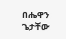በሔዋን ጌታቸው